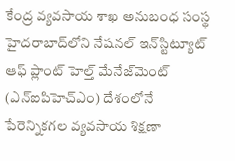కేంద్ర వ్యవసాయ శాఖ అనుబంధ సంస్థ హైదరాబాద్‌లోని నేషనల్‌ ఇన్‌స్టిట్యూట్‌ ఆఫ్‌ ప్లాంట్‌ హెల్త్‌ మేనేజ్‌మెంట్‌ (ఎన్‌ఐపిహెచ్‌ఎం) దేశంలోనే పేరెన్నికగల వ్యవసాయ శిక్షణా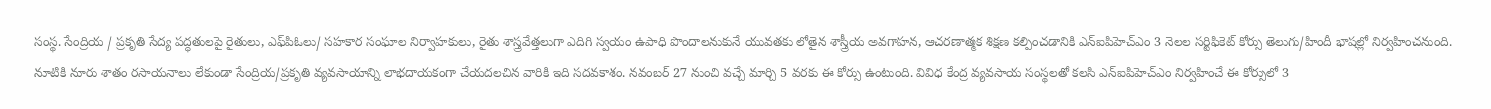సంస్థ. సేంద్రియ / ప్రకృతి సేద్య పద్ధతులపై రైతులు, ఎఫ్‌పిఓలు/ సహకార సంఘాల నిర్వాహకులు, రైతు శాస్త్రవేత్తలుగా ఎదిగి స్వయం ఉపాధి పొందాలనుకునే యువతకు లోతైన శాస్త్రీయ అవగాహన, ఆచరణాత్మక శిక్షణ కల్పించడానికి ఎన్‌ఐపిహెచ్‌ఎం 3 నెలల సర్టిఫికెట్‌ కోర్సు తెలుగు/హిందీ భాషల్లో నిర్వహించనుంది.
నూటికి నూరు శాతం రసాయనాలు లేకుండా సేంద్రియ/ప్రకృతి వ్యవసాయాన్ని లాభదాయకంగా చేయదలచిన వారికి ఇది సదవకాశం. నవంబర్‌ 27 నుంచి వచ్చే మార్చి 5 వరకు ఈ కోర్సు ఉంటుంది. వివిధ కేంద్ర వ్యవసాయ సంస్థలతో కలసి ఎన్‌ఐపిహెచ్‌ఎం నిర్వహించే ఈ కోర్సులో 3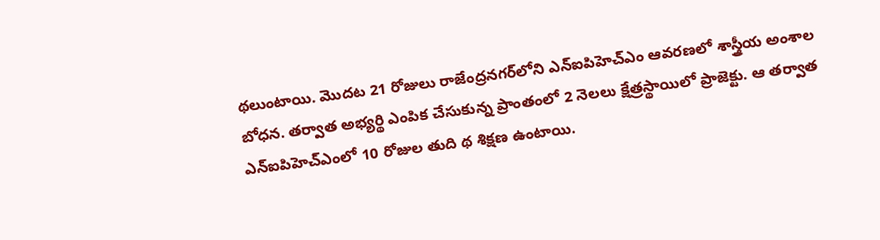థలుంటాయి. మొదట 21 రోజులు రాజేంద్రనగర్‌లోని ఎన్‌ఐపిహెచ్‌ఎం ఆవరణలో శాస్త్రీయ అంశాల బోధన. తర్వాత అభ్యర్థి ఎంపిక చేసుకున్న ప్రాంతంలో 2 నెలలు క్షేత్రస్థాయిలో ప్రాజెక్టు. ఆ తర్వాత ఎన్‌ఐపిహెచ్‌ఎంలో 10 రోజుల తుది థ శిక్షణ ఉంటాయి.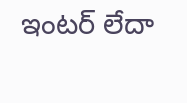ఇంటర్‌ లేదా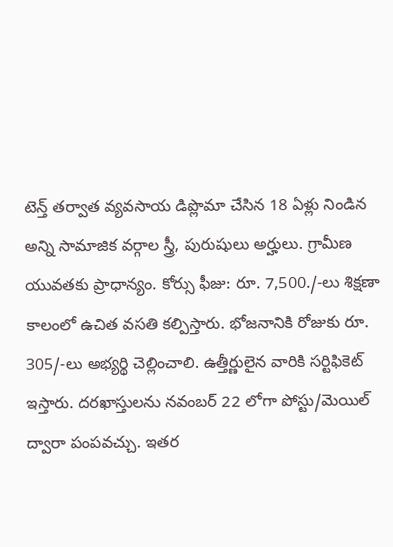టెన్త్‌ తర్వాత వ్యవసాయ డిప్లొమా చేసిన 18 ఏళ్లు నిండిన అన్ని సామాజిక వర్గాల స్త్రీ, పురుషులు అర్హులు. గ్రామీణ యువతకు ప్రాధాన్యం. కోర్సు ఫీజు: రూ. 7,500./-లు శిక్షణా కాలంలో ఉచిత వసతి కల్పిస్తారు. భోజనానికి రోజుకు రూ. 305/-లు అభ్యర్థి చెల్లించాలి. ఉత్తీర్ణులైన వారికి సర్టిఫికెట్‌ ఇస్తారు. దరఖాస్తులను నవంబర్‌ 22 లోగా పోస్టు/మెయిల్‌ ద్వారా పంపవచ్చు. ఇతర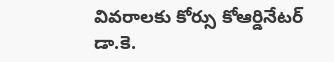వివరాలకు కోర్సు కోఆర్డినేటర్‌ డా.కె.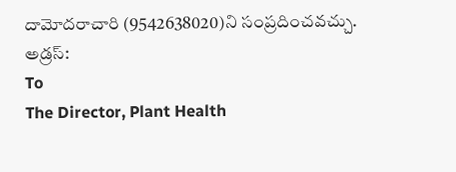దామోదరాచారి (9542638020)ని సంప్రదించవచ్చు.
అడ్రస్‌:
To
The Director, Plant Health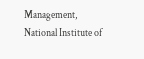Management,
National Institute of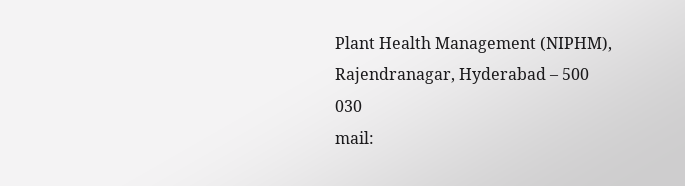Plant Health Management (NIPHM),
Rajendranagar, Hyderabad – 500 030
mail: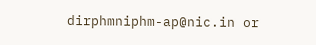dirphmniphm-ap@nic.in or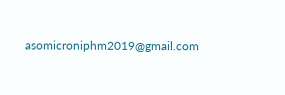asomicroniphm2019@gmail.com